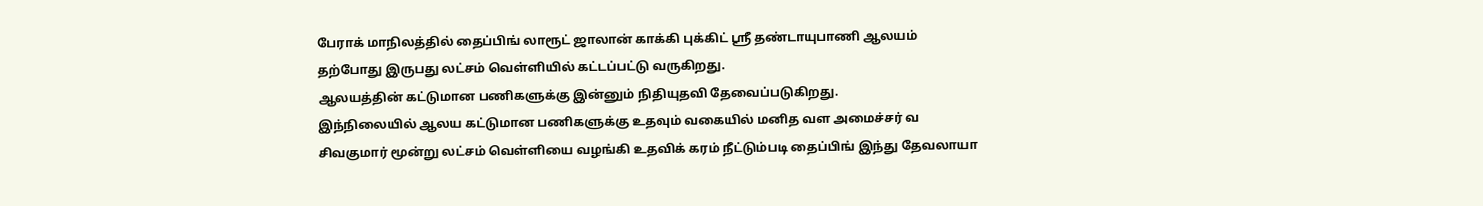பேராக் மாநிலத்தில் தைப்பிங் லாரூட் ஜாலான் காக்கி புக்கிட் ஸ்ரீ தண்டாயுபாணி ஆலயம் தற்போது இருபது லட்சம் வெள்ளியில் கட்டப்பட்டு வருகிறது.
ஆலயத்தின் கட்டுமான பணிகளுக்கு இன்னும் நிதியுதவி தேவைப்படுகிறது.
இந்நிலையில் ஆலய கட்டுமான பணிகளுக்கு உதவும் வகையில் மனித வள அமைச்சர் வ சிவகுமார் மூன்று லட்சம் வெள்ளியை வழங்கி உதவிக் கரம் நீட்டும்படி தைப்பிங் இந்து தேவலாயா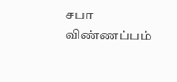சபா விண்ணப்பம்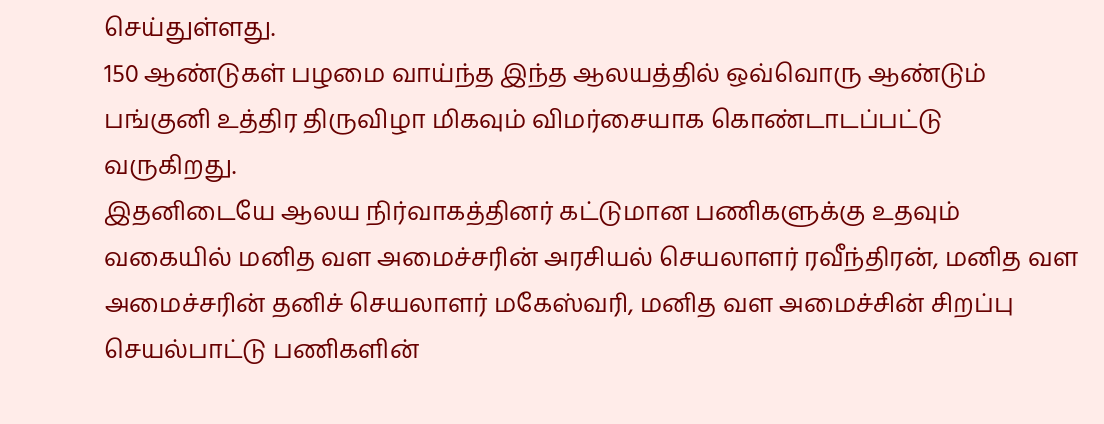செய்துள்ளது.
150 ஆண்டுகள் பழமை வாய்ந்த இந்த ஆலயத்தில் ஒவ்வொரு ஆண்டும் பங்குனி உத்திர திருவிழா மிகவும் விமர்சையாக கொண்டாடப்பட்டு வருகிறது.
இதனிடையே ஆலய நிர்வாகத்தினர் கட்டுமான பணிகளுக்கு உதவும் வகையில் மனித வள அமைச்சரின் அரசியல் செயலாளர் ரவீந்திரன், மனித வள அமைச்சரின் தனிச் செயலாளர் மகேஸ்வரி, மனித வள அமைச்சின் சிறப்பு செயல்பாட்டு பணிகளின்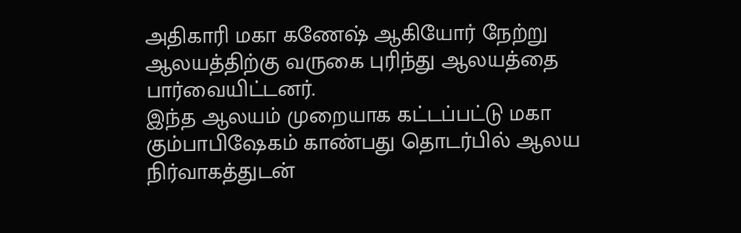அதிகாரி மகா கணேஷ் ஆகியோர் நேற்று ஆலயத்திற்கு வருகை புரிந்து ஆலயத்தை பார்வையிட்டனர்.
இந்த ஆலயம் முறையாக கட்டப்பட்டு மகா கும்பாபிஷேகம் காண்பது தொடர்பில் ஆலய நிர்வாகத்துடன்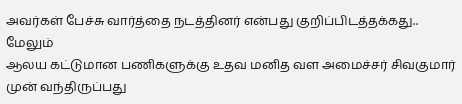அவர்கள் பேச்சு வார்த்தை நடத்தினர் என்பது குறிப்பிடத்தக்கது..
மேலும்
ஆலய கட்டுமான பணிகளுக்கு உதவ மனித வள அமைச்சர் சிவகுமார் முன் வந்திருப்பது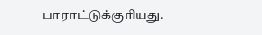பாராட்டுக்குரியது.